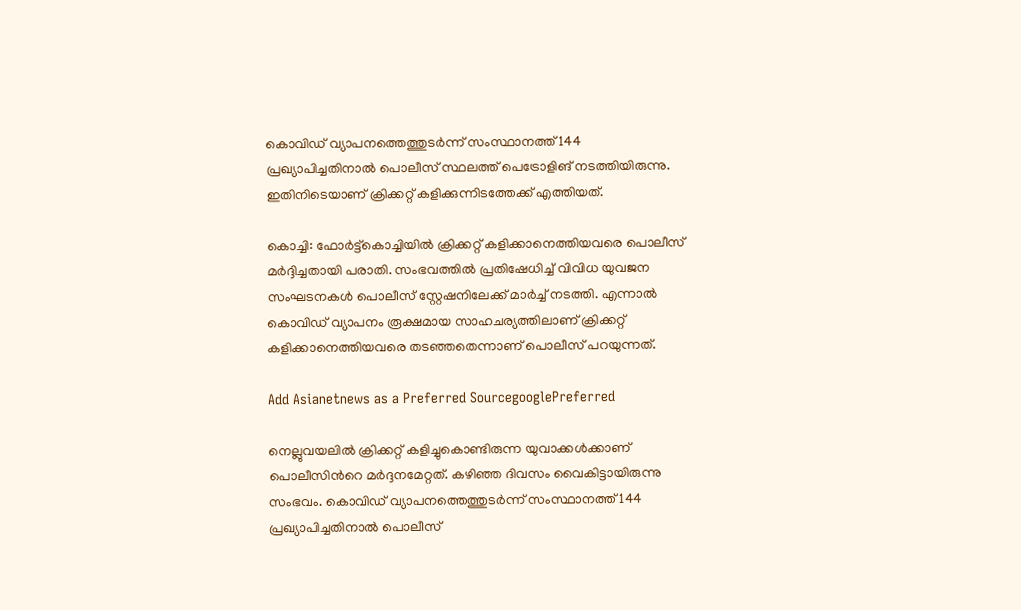കൊവി‍‍ഡ് വ്യാപനത്തെത്തുടർന്ന് സംസ്ഥാനത്ത് 144 പ്രഖ്യാപിച്ചതിനാൽ പൊലീസ് സ്ഥലത്ത് പെട്രോളിങ് നടത്തിയിരുന്നു. ഇതിനിടെയാണ് ക്രിക്കറ്റ് കളിക്കുന്നിടത്തേക്ക് എത്തിയത്.

കൊച്ചി: ഫോര്‍ട്ട്കൊച്ചിയിൽ ക്രിക്കറ്റ് കളിക്കാനെത്തിയവരെ പൊലീസ് മര്‍ദ്ദിച്ചതായി പരാതി. സംഭവത്തിൽ പ്രതിഷേധിച്ച് വിവിധ യുവജന സംഘടനകൾ പൊലീസ് സ്റ്റേഷനിലേക്ക് മാ‍ർച്ച് നടത്തി. എന്നാൽ കൊവിഡ് വ്യാപനം രൂക്ഷമായ സാഹചര്യത്തിലാണ് ക്രിക്കറ്റ് കളിക്കാനെത്തിയവരെ തടഞ്ഞതെന്നാണ് പൊലീസ് പറയുന്നത്.

Add Asianetnews as a Preferred SourcegooglePreferred

നെല്ലുവയലിൽ ക്രിക്കറ്റ് കളിച്ചുകൊണ്ടിരുന്ന യുവാക്കള്‍ക്കാണ് പൊലീസിന്‍റെ മര്‍ദ്ദനമേറ്റത്. കഴിഞ്ഞ ദിവസം വൈകിട്ടായിരുന്നു സംഭവം. കൊവി‍‍ഡ് വ്യാപനത്തെത്തുടർന്ന് സംസ്ഥാനത്ത് 144 പ്രഖ്യാപിച്ചതിനാൽ പൊലീസ്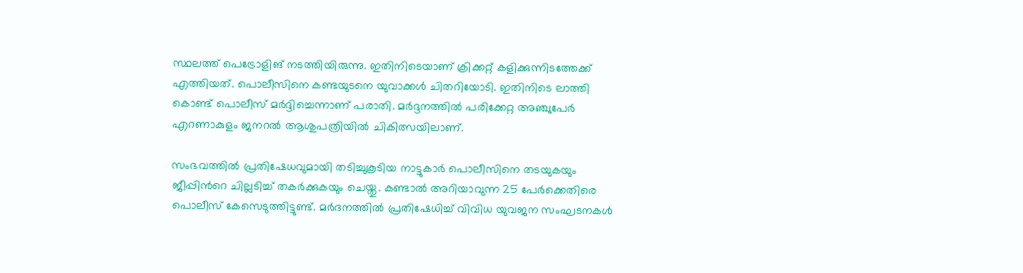സ്ഥലത്ത് പെട്രോളിങ് നടത്തിയിരുന്നു. ഇതിനിടെയാണ് ക്രിക്കറ്റ് കളിക്കുന്നിടത്തേക്ക് എത്തിയത്. പൊലീസിനെ കണ്ടയുടനെ യുവാക്കൾ ചിതറിയോടി. ഇതിനിടെ ലാത്തി കൊണ്ട് പൊലീസ് മര്‍ദ്ദിച്ചെന്നാണ് പരാതി. മര്‍ദ്ദനത്തിൽ പരിക്കേറ്റ അഞ്ചുപേർ എറണാകുളം ജനറൽ ആശുപത്രിയിൽ ചികിത്സയിലാണ്.

സംഭവത്തിൽ പ്രതിഷേധവുമായി തടിച്ചുകൂടിയ നാട്ടുകാര്‍ പൊലീസിനെ തടയുകയും ജീപ്പിന്‍റെ ചില്ലടിച്ച് തകര്‍ക്കുകയും ചെയ്തു. കണ്ടാൽ അറിയാവുന്ന 25 പേര്‍ക്കെതിരെ പൊലീസ് കേസെടുത്തിട്ടുണ്ട്. മര്‍ദനത്തിൽ പ്രതിഷേധിച്ച് വിവിധ യുവജന സംഘടനകൾ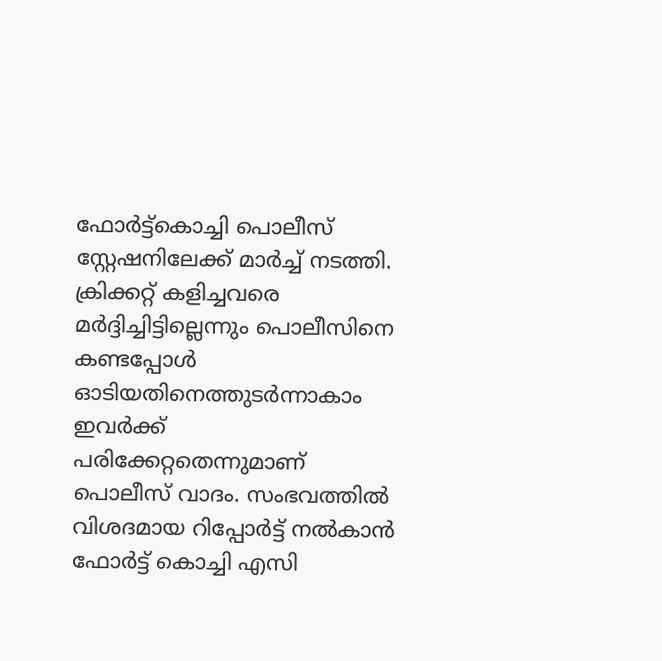ഫോര്‍ട്ട്കൊച്ചി പൊലീസ് സ്റ്റേഷനിലേക്ക് മാര്‍ച്ച് നടത്തി. ക്രിക്കറ്റ് കളിച്ചവരെ മർദ്ദിച്ചിട്ടില്ലെന്നും പൊലീസിനെ കണ്ടപ്പോൾ ഓടിയതിനെത്തുടര്‍ന്നാകാം ഇവര്‍ക്ക് പരിക്കേറ്റതെന്നുമാണ് പൊലീസ് വാദം. സംഭവത്തിൽ വിശദമായ റിപ്പോര്‍ട്ട് നൽകാൻ ഫോര്‍ട്ട് കൊച്ചി എസി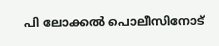പി ലോക്കൽ പൊലീസിനോട്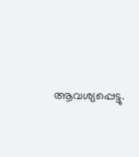ആവശ്യപ്പെട്ടു.